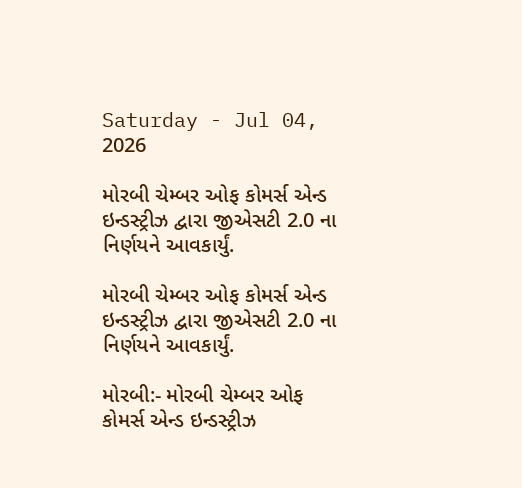Saturday - Jul 04, 2026

મોરબી ચેમ્બર ઓફ કોમર્સ એન્ડ ઇન્ડસ્ટ્રીઝ દ્વારા જીએસટી 2.0 ના નિર્ણયને આવકાર્યું.

મોરબી ચેમ્બર ઓફ કોમર્સ એન્ડ ઇન્ડસ્ટ્રીઝ દ્વારા જીએસટી 2.0 ના નિર્ણયને આવકાર્યું.

મોરબી:- મોરબી ચેમ્બર ઓફ કોમર્સ એન્ડ ઇન્ડસ્ટ્રીઝ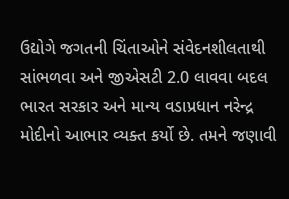ઉદ્યોગે જગતની ચિંતાઓને સંવેદનશીલતાથી સાંભળવા અને જીએસટી 2.0 લાવવા બદલ ભારત સરકાર અને માન્ય વડાપ્રધાન નરેન્દ્ર મોદીનો આભાર વ્યક્ત કર્યો છે. તમને જણાવી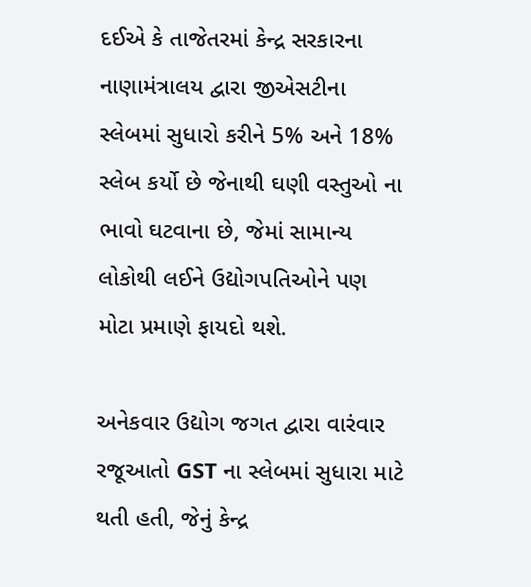દઈએ કે તાજેતરમાં કેન્દ્ર સરકારના નાણામંત્રાલય દ્વારા જીએસટીના સ્લેબમાં સુધારો કરીને 5% અને 18% સ્લેબ કર્યો છે જેનાથી ઘણી વસ્તુઓ ના ભાવો ઘટવાના છે, જેમાં સામાન્ય લોકોથી લઈને ઉદ્યોગપતિઓને પણ મોટા પ્રમાણે ફાયદો થશે.

અનેકવાર ઉદ્યોગ જગત દ્વારા વારંવાર રજૂઆતો GST ના સ્લેબમાં સુધારા માટે થતી હતી, જેનું કેન્દ્ર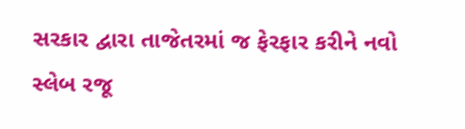સરકાર દ્વારા તાજેતરમાં જ ફેરફાર કરીને નવો સ્લેબ રજૂ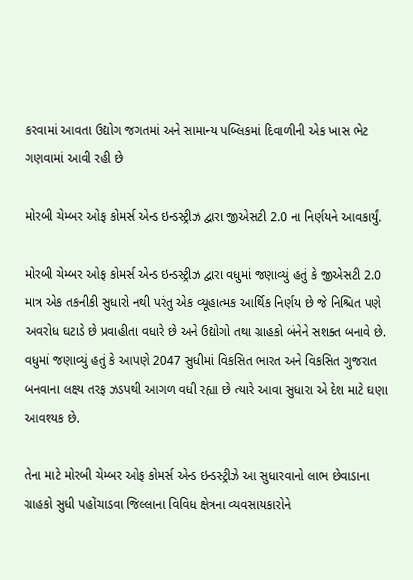કરવામાં આવતા ઉદ્યોગ જગતમાં અને સામાન્ય પબ્લિકમાં દિવાળીની એક ખાસ ભેટ ગણવામાં આવી રહી છે

મોરબી ચેમ્બર ઓફ કોમર્સ એન્ડ ઇન્ડસ્ટ્રીઝ દ્વારા જીએસટી 2.0 ના નિર્ણયને આવકાર્યું.

મોરબી ચેમ્બર ઓફ કોમર્સ એન્ડ ઇન્ડસ્ટ્રીઝ દ્વારા વધુમાં જણાવ્યું હતું કે જીએસટી 2.0 માત્ર એક તકનીકી સુધારો નથી પરંતુ એક વ્યૂહાત્મક આર્થિક નિર્ણય છે જે નિશ્ચિત પણે અવરોધ ઘટાડે છે પ્રવાહીતા વધારે છે અને ઉદ્યોગો તથા ગ્રાહકો બંનેને સશક્ત બનાવે છે. વધુમાં જણાવ્યું હતું કે આપણે 2047 સુધીમાં વિકસિત ભારત અને વિકસિત ગુજરાત બનવાના લક્ષ્ય તરફ ઝડપથી આગળ વધી રહ્યા છે ત્યારે આવા સુધારા એ દેશ માટે ઘણા આવશ્યક છે.

તેના માટે મોરબી ચેમ્બર ઓફ કોમર્સ એન્ડ ઇન્ડસ્ટ્રીઝે આ સુધારવાનો લાભ છેવાડાના ગ્રાહકો સુધી પહોંચાડવા જિલ્લાના વિવિધ ક્ષેત્રના વ્યવસાયકારોને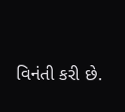વિનંતી કરી છે.